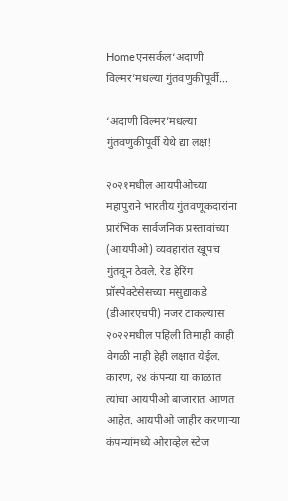Homeएनसर्कल‘अदाणी विल्मर’मधल्या गुंतवणुकीपूर्वी...

‘अदाणी विल्मर’मधल्या गुंतवणुकीपूर्वी येथे द्या लक्ष!

२०२१मधील आयपीओच्या महापुराने भारतीय गुंतवणूकदारांना प्रारंभिक सार्वजनिक प्रस्तावांच्या (आयपीओ) व्यवहारांत खूपच गुंतवून ठेवले. रेड हेरिंग प्रॉस्पेक्टेसेसच्या मसुद्याकडे (डीआरएचपी) नजर टाकल्यास २०२२मधील पहिली तिमाही काही वेगळी नाही हेही लक्षात येईल. कारण, २४ कंपन्या या काळात त्यांचा आयपीओ बाजारात आणत आहेत. आयपीओ जाहीर करणाऱ्या कंपन्यांमध्ये ओराव्हेल स्टेज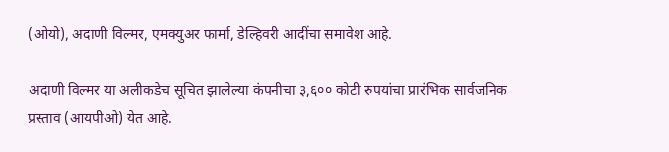(ओयो), अदाणी विल्मर, एमक्युअर फार्मा, डेल्हिवरी आदींचा समावेश आहे.

अदाणी विल्मर या अलीकडेच सूचित झालेल्या कंपनीचा ३,६०० कोटी रुपयांचा प्रारंभिक सार्वजनिक प्रस्ताव (आयपीओ) येत आहे.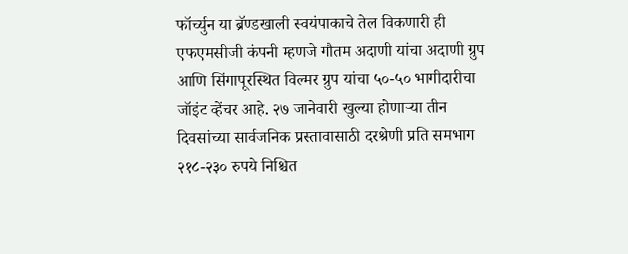फॉर्च्युन या ब्रॅण्डखाली स्वयंपाकाचे तेल विकणारी ही एफएमसीजी कंपनी म्हणजे गौतम अदाणी यांचा अदाणी ग्रुप आणि सिंगापूरस्थित विल्मर ग्रुप यांचा ५०-५० भागीदारीचा जॉइंट व्हेंचर आहे. २७ जानेवारी खुल्या होणाऱ्या तीन दिवसांच्या सार्वजनिक प्रस्तावासाठी दरश्रेणी प्रति समभाग २१८-२३० रुपये निश्चित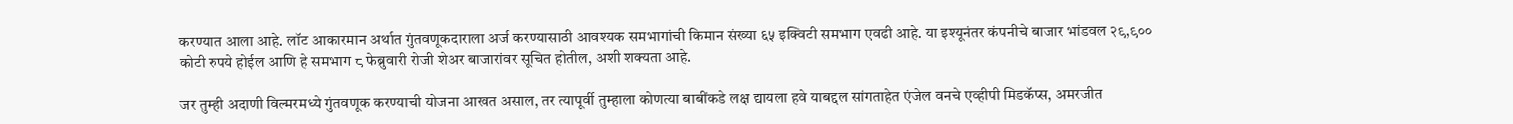करण्यात आला आहे. लॉट आकारमान अर्थात गुंतवणूकदाराला अर्ज करण्यासाठी आवश्यक समभागांची किमान संख्या ६५ इक्विटी समभाग एवढी आहे. या इश्यूनंतर कंपनीचे बाजार भांडवल २९,९०० कोटी रुपये होईल आणि हे समभाग ८ फेब्रुवारी रोजी शेअर बाजारांवर सूचित होतील, अशी शक्यता आहे.

जर तुम्ही अदाणी विल्मरमध्ये गुंतवणूक करण्याची योजना आखत असाल, तर त्यापूर्वी तुम्हाला कोणत्या बाबींकडे लक्ष द्यायला हवे याबद्दल सांगताहेत एंजेल वनचे एव्हीपी मिडकॅप्स, अमरजीत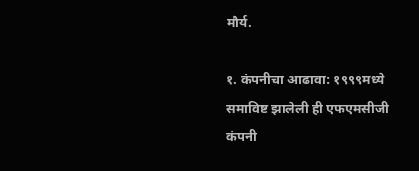मौर्य.

१. कंपनीचा आढावा: १९९९मध्ये समाविष्ट झालेली ही एफएमसीजी कंपनी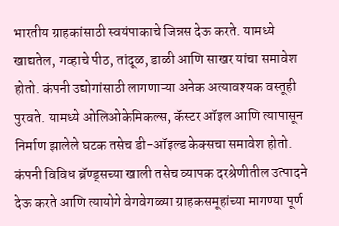भारतीय ग्राहकांसाठी स्वयंपाकाचे जिन्नस देऊ करते. यामध्ये खाद्यतेल, गव्हाचे पीठ, तांदूळ, डाळी आणि साखर यांचा समावेश होतो. कंपनी उद्योगांसाठी लागणाऱ्या अनेक अत्यावश्यक वस्तूही पुरवते. यामध्ये ओलिओकेमिकल्स, कॅस्टर ऑइल आणि त्यापासून निर्माण झालेले घटक तसेच डी-ऑइल्ड केक्सचा समावेश होतो. कंपनी विविध ब्रॅण्ड्सच्या खाली तसेच व्यापक दरश्रेणीतील उत्पादने देऊ करते आणि त्यायोगे वेगवेगळ्या ग्राहकसमूहांच्या मागण्या पूर्ण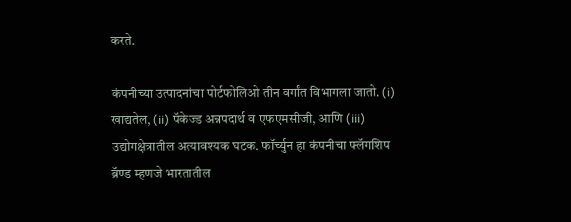करते.

कंपनीच्या उत्पादनांचा पोर्टफोलिओ तीन वर्गांत विभागला जातो. (i) खाद्यतेल, (ii) पॅकेज्ड अन्नपदार्थ व एफएमसीजी, आणि (iii) उद्योगक्षेत्रातील अत्यावश्यक घटक. फॉर्च्युन हा कंपनीचा फ्लॅगशिप ब्रॅण्ड म्हणजे भारतातील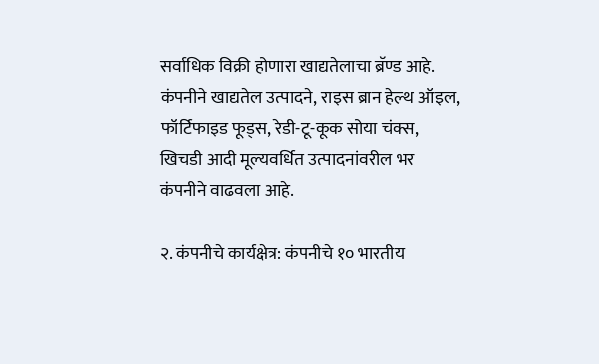सर्वाधिक विक्री होणारा खाद्यतेलाचा ब्रॅण्ड आहे. कंपनीने खाद्यतेल उत्पादने, राइस ब्रान हेल्थ ऑइल, फॉर्टिफाइड फूड्स, रेडी-टू-कूक सोया चंक्स, खिचडी आदी मूल्यवर्धित उत्पादनांवरील भर कंपनीने वाढवला आहे.

२. कंपनीचे कार्यक्षेत्र: कंपनीचे १० भारतीय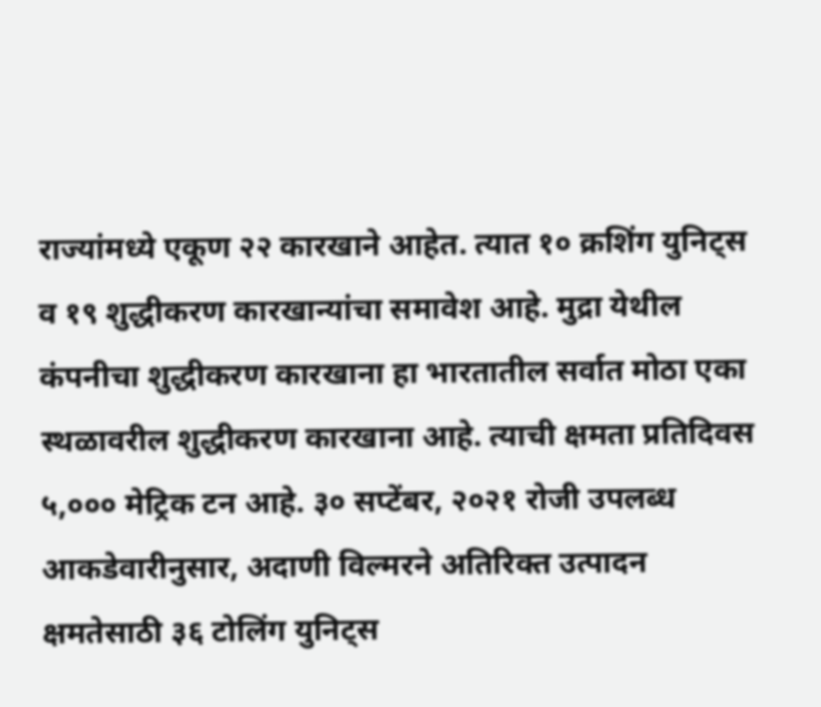राज्यांमध्ये एकूण २२ कारखाने आहेत. त्यात १० क्रशिंग युनिट्स व १९ शुद्धीकरण कारखान्यांचा समावेश आहे. मुद्रा येथील कंपनीचा शुद्धीकरण कारखाना हा भारतातील सर्वात मोठा एका स्थळावरील शुद्धीकरण कारखाना आहे. त्याची क्षमता प्रतिदिवस ५,००० मेट्रिक टन आहे. ३० सप्टेंबर, २०२१ रोजी उपलब्ध आकडेवारीनुसार, अदाणी विल्मरने अतिरिक्त उत्पादन क्षमतेसाठी ३६ टोलिंग युनिट्स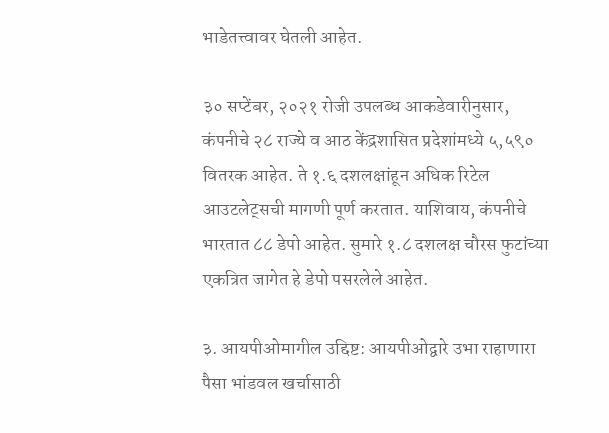भाडेतत्त्वावर घेतली आहेत.

३० सप्टेंबर, २०२१ रोजी उपलब्ध आकडेवारीनुसार, कंपनीचे २८ राज्ये व आठ केंद्रशासित प्रदेशांमध्ये ५,५९० वितरक आहेत. ते १.६ दशलक्षांहून अधिक रिटेल आउटलेट्सची मागणी पूर्ण करतात. याशिवाय, कंपनीचे भारतात ८८ डेपो आहेत. सुमारे १.८ दशलक्ष चौरस फुटांच्या एकत्रित जागेत हे डेपो पसरलेले आहेत.

३. आयपीओमागील उद्दिष्ट: आयपीओद्वारे उभा राहाणारा पैसा भांडवल खर्चासाठी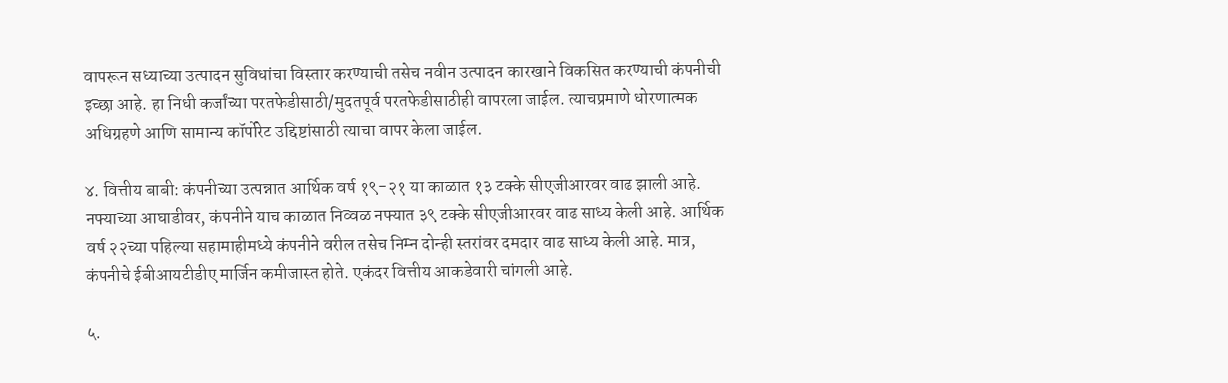वापरून सध्याच्या उत्पादन सुविधांचा विस्तार करण्याची तसेच नवीन उत्पादन कारखाने विकसित करण्याची कंपनीची इच्छा आहे. हा निधी कर्जांच्या परतफेडीसाठी/मुदतपूर्व परतफेडीसाठीही वापरला जाईल. त्याचप्रमाणे धोरणात्मक अधिग्रहणे आणि सामान्य कॉर्पोरेट उद्दिष्टांसाठी त्याचा वापर केला जाईल.

४. वित्तीय बाबी: कंपनीच्या उत्पन्नात आर्थिक वर्ष १९-२१ या काळात १३ टक्के सीएजीआरवर वाढ झाली आहे. नफ्याच्या आघाडीवर, कंपनीने याच काळात निव्वळ नफ्यात ३९ टक्के सीएजीआरवर वाढ साध्य केली आहे. आर्थिक वर्ष २२च्या पहिल्या सहामाहीमध्ये कंपनीने वरील तसेच निम्न दोन्ही स्तरांवर दमदार वाढ साध्य केली आहे. मात्र, कंपनीचे ईबीआयटीडीए मार्जिन कमीजास्त होते. एकंदर वित्तीय आकडेवारी चांगली आहे.

५.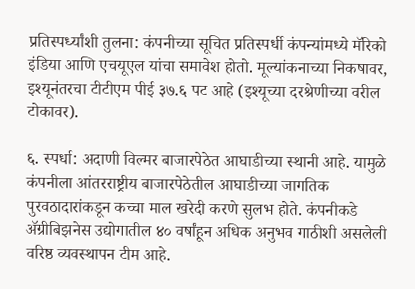प्रतिस्पर्ध्यांशी तुलना: कंपनीच्या सूचित प्रतिस्पर्धी कंपन्यांमध्ये मॅरिको इंडिया आणि एचयूएल यांचा समावेश होतो. मूल्यांकनाच्या निकषावर, इश्यूनंतरचा टीटीएम पीई ३७.६ पट आहे (इश्यूच्या दरश्रेणीच्या वरील टोकावर).

६. स्पर्धा: अदाणी विल्मर बाजारपेठेत आघाडीच्या स्थानी आहे. यामुळे कंपनीला आंतरराष्ट्रीय बाजारपेठेतील आघाडीच्या जागतिक पुरवठादारांकडून कच्चा माल खरेदी करणे सुलभ होते. कंपनीकडे ॲग्रीबिझनेस उद्योगातील ४० वर्षांहून अधिक अनुभव गाठीशी असलेली वरिष्ठ व्यवस्थापन टीम आहे.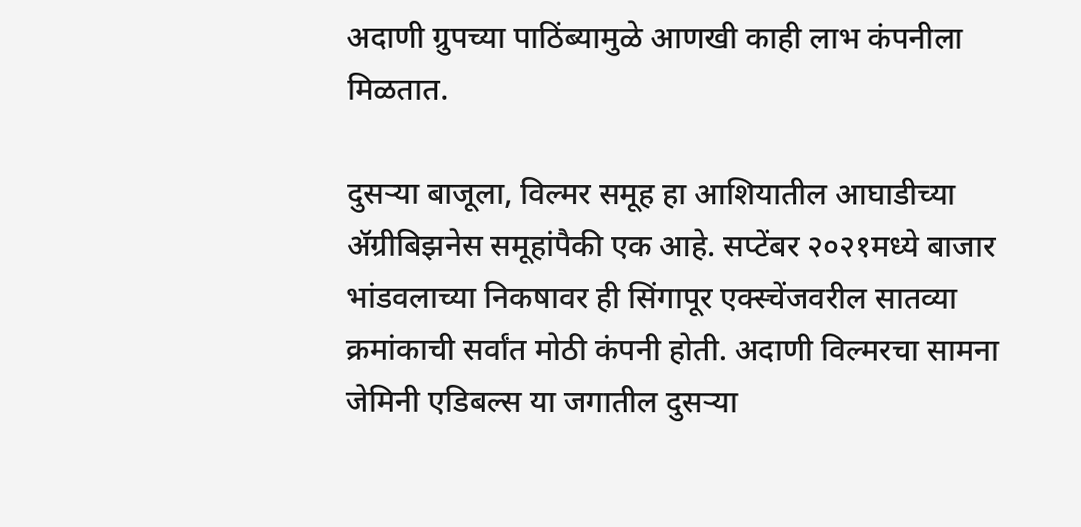अदाणी ग्रुपच्या पाठिंब्यामुळे आणखी काही लाभ कंपनीला मिळतात.

दुसऱ्या बाजूला, विल्मर समूह हा आशियातील आघाडीच्या ॲग्रीबिझनेस समूहांपैकी एक आहे. सप्टेंबर २०२१मध्ये बाजार भांडवलाच्या निकषावर ही सिंगापूर एक्स्चेंजवरील सातव्या क्रमांकाची सर्वांत मोठी कंपनी होती. अदाणी विल्मरचा सामना जेमिनी एडिबल्स या जगातील दुसऱ्या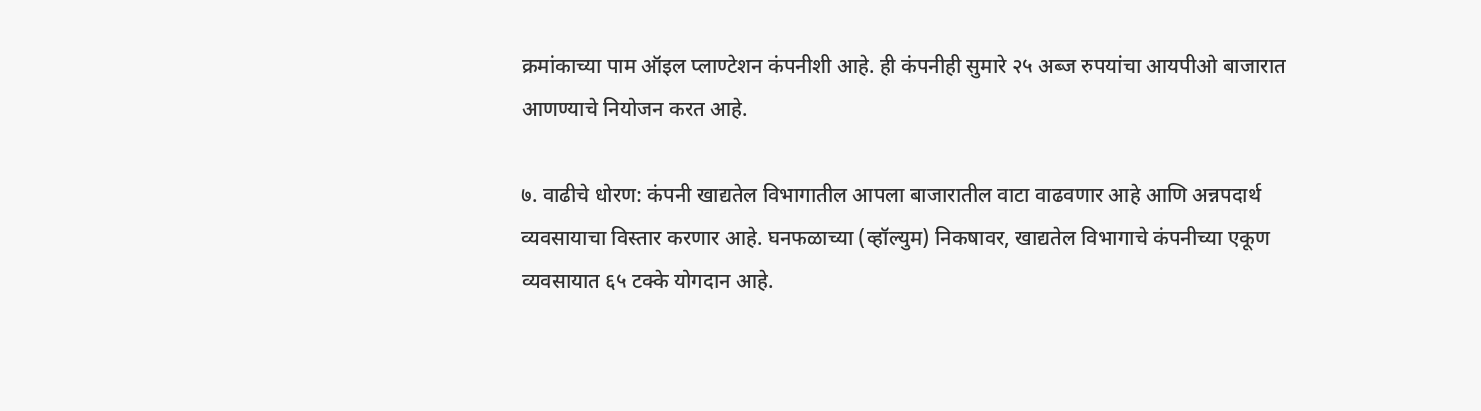क्रमांकाच्या पाम ऑइल प्लाण्टेशन कंपनीशी आहे. ही कंपनीही सुमारे २५ अब्ज रुपयांचा आयपीओ बाजारात आणण्याचे नियोजन करत आहे.

७. वाढीचे धोरण: कंपनी खाद्यतेल विभागातील आपला बाजारातील वाटा वाढवणार आहे आणि अन्नपदार्थ व्यवसायाचा विस्तार करणार आहे. घनफळाच्या (व्हॉल्युम) निकषावर, खाद्यतेल विभागाचे कंपनीच्या एकूण व्यवसायात ६५ टक्के योगदान आहे.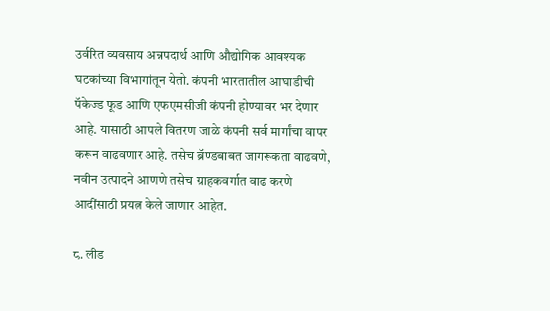उर्वरित व्यवसाय अन्नपदार्थ आणि औद्योगिक आवश्यक घटकांच्या विभागांतून येतो. कंपनी भारतातील आघाडीची पॅकेज्ड फूड आणि एफएमसीजी कंपनी होण्यावर भर देणार आहे. यासाठी आपले वितरण जाळे कंपनी सर्व मार्गांचा वापर करून वाढवणार आहे. तसेच ब्रॅण्डबाबत जागरूकता वाढवणे, नवीन उत्पादने आणणे तसेच ग्राहकवर्गात वाढ करणे आदींसाठी प्रयत्न केले जाणार आहेत.

८. लीड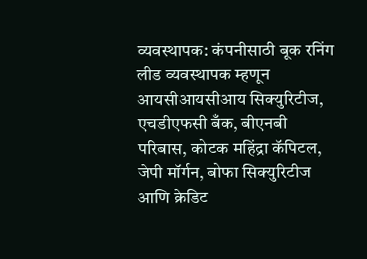व्यवस्थापक: कंपनीसाठी बूक रनिंग लीड व्यवस्थापक म्हणून आयसीआयसीआय सिक्युरिटीज, एचडीएफसी बँक, बीएनबी परिबास, कोटक महिंद्रा कॅपिटल, जेपी मॉर्गन, बोफा सिक्युरिटीज आणि क्रेडिट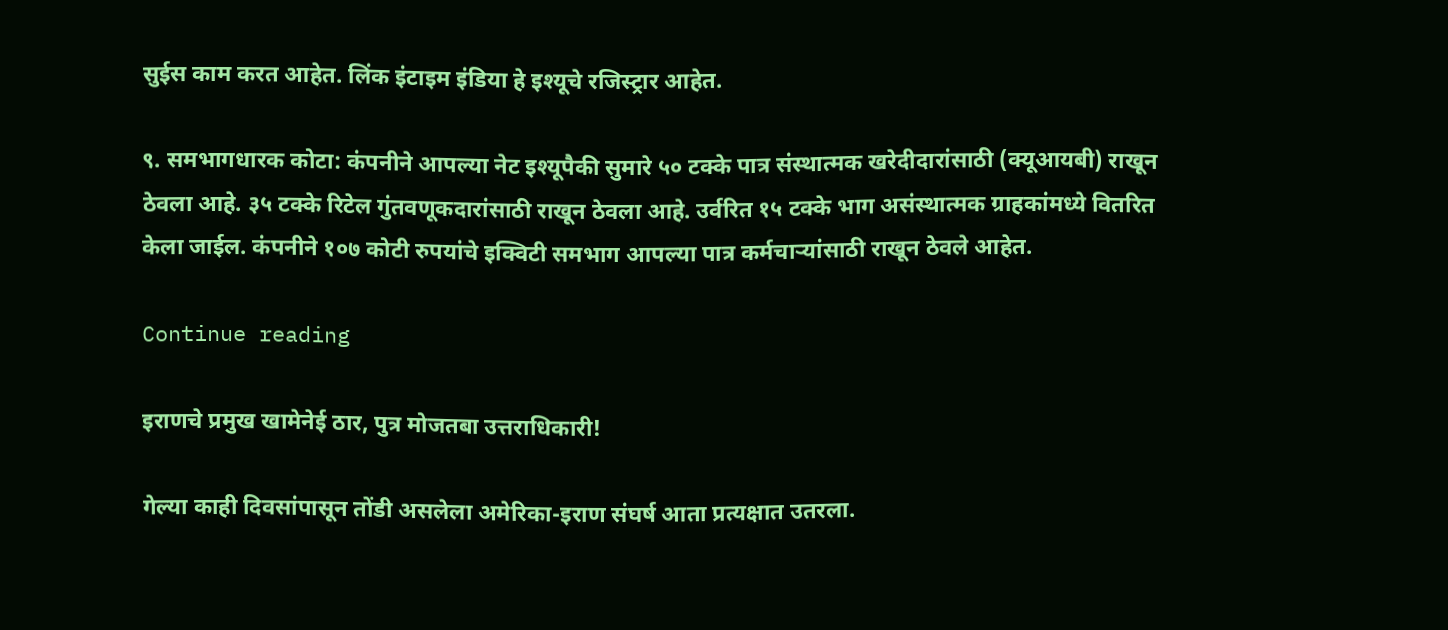सुईस काम करत आहेत. लिंक इंटाइम इंडिया हे इश्यूचे रजिस्ट्रार आहेत.

९. समभागधारक कोटा: कंपनीने आपल्या नेट इश्यूपैकी सुमारे ५० टक्के पात्र संस्थात्मक खरेदीदारांसाठी (क्यूआयबी) राखून ठेवला आहे. ३५ टक्के रिटेल गुंतवणूकदारांसाठी राखून ठेवला आहे. उर्वरित १५ टक्के भाग असंस्थात्मक ग्राहकांमध्ये वितरित केला जाईल. कंपनीने १०७ कोटी रुपयांचे इक्विटी समभाग आपल्या पात्र कर्मचाऱ्यांसाठी राखून ठेवले आहेत.

Continue reading

इराणचे प्रमुख खामेनेई ठार, पुत्र मोजतबा उत्तराधिकारी!

गेल्या काही दिवसांपासून तोंडी असलेला अमेरिका-इराण संघर्ष आता प्रत्यक्षात उतरला.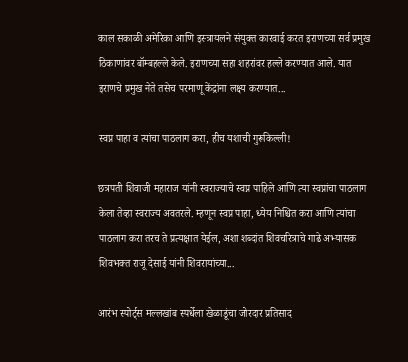काल सकाळी अमेरिका आणि इस्त्रायलने संयुक्त कारवाई करत इराणच्या सर्व प्रमुख ठिकाणांवर बॉम्बहल्ले केले. इराणच्या सहा शहरांवर हल्ले करण्यात आले. यात इराणचे प्रमुख नेते तसेच परमाणू केंद्रांना लक्ष्य करण्यात...

स्वप्न पाहा व त्यांचा पाठलाग करा, हीच यशाची गुरूकिल्ली!

छत्रपती शिवाजी महाराज यांनी स्वराज्याचे स्वप्न पाहिले आणि त्या स्वप्नांचा पाठलाग केला तेव्हा स्वराज्य अवतरले. म्हणून स्वप्न पाहा, ध्येय निश्चित करा आणि त्यांचा पाठलाग करा तरच ते प्रत्यक्षात येईल, अशा शब्दांत शिवचरित्राचे गाढे अभ्यासक शिवभक्त राजू देसाई यांनी शिवरायांच्या...

आरंभ स्पोर्ट्स मल्लखांब स्पर्धेला खेळाडूंचा जोरदार प्रतिसाद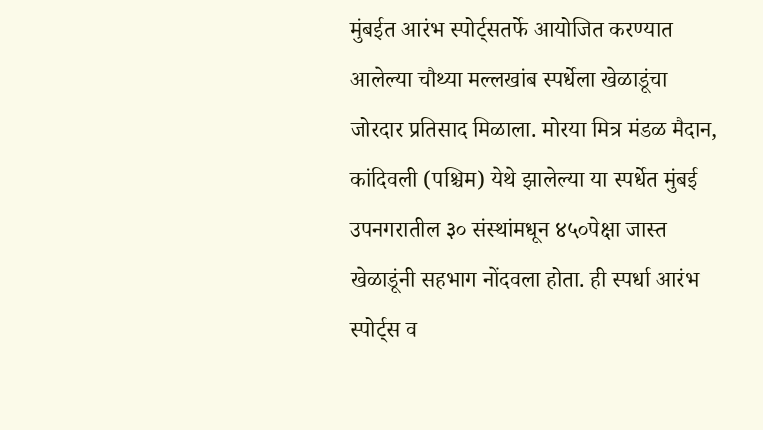मुंबईत आरंभ स्पोर्ट्सतर्फे आयोजित करण्यात आलेल्या चौथ्या मल्लखांब स्पर्धेला खेळाडूंचा जोरदार प्रतिसाद मिळाला. मोरया मित्र मंडळ मैदान, कांदिवली (पश्चिम) येथे झालेल्या या स्पर्धेत मुंबई उपनगरातील ३० संस्थांमधून ४५०पेक्षा जास्त खेळाडूंनी सहभाग नोंदवला होता. ही स्पर्धा आरंभ स्पोर्ट्स व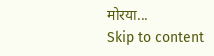मोरया...
Skip to content